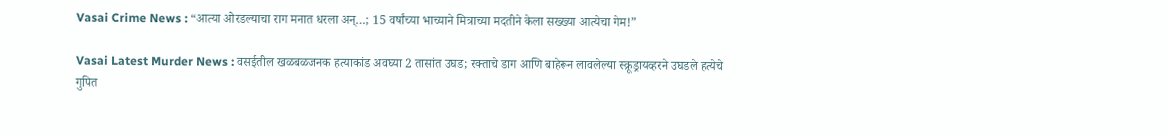Vasai Crime News : “आत्या ओरडल्याचा राग मनात धरला अन्…; 15 वर्षांच्या भाच्याने मित्राच्या मदतीने केला सख्ख्या आत्येचा गेम!”

Vasai Latest Murder News : वसईतील खळबळजनक हत्याकांड अवघ्या 2 तासांत उघड; रक्ताचे डाग आणि बाहेरून लावलेल्या स्क्रूड्रायव्हरने उघडले हत्येचे गुपित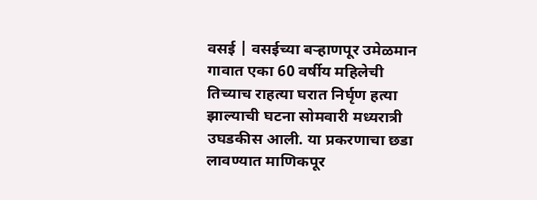वसई | वसईच्या बऱ्हाणपूर उमेळमान गावात एका 60 वर्षीय महिलेची तिच्याच राहत्या घरात निर्घृण हत्या झाल्याची घटना सोमवारी मध्यरात्री उघडकीस आली. या प्रकरणाचा छडा लावण्यात माणिकपूर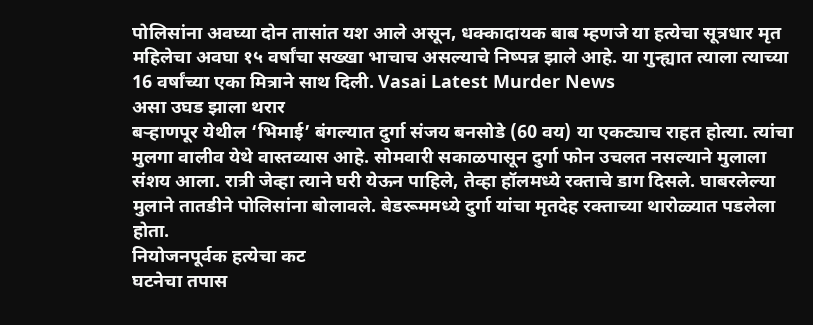पोलिसांना अवघ्या दोन तासांत यश आले असून, धक्कादायक बाब म्हणजे या हत्येचा सूत्रधार मृत महिलेचा अवघा १५ वर्षांचा सख्खा भाचाच असल्याचे निष्पन्न झाले आहे. या गुन्ह्यात त्याला त्याच्या 16 वर्षांच्या एका मित्राने साथ दिली. Vasai Latest Murder News
असा उघड झाला थरार
बऱ्हाणपूर येथील ‘भिमाई’ बंगल्यात दुर्गा संजय बनसोडे (60 वय) या एकट्याच राहत होत्या. त्यांचा मुलगा वालीव येथे वास्तव्यास आहे. सोमवारी सकाळपासून दुर्गा फोन उचलत नसल्याने मुलाला संशय आला. रात्री जेव्हा त्याने घरी येऊन पाहिले, तेव्हा हॉलमध्ये रक्ताचे डाग दिसले. घाबरलेल्या मुलाने तातडीने पोलिसांना बोलावले. बेडरूममध्ये दुर्गा यांचा मृतदेह रक्ताच्या थारोळ्यात पडलेला होता.
नियोजनपूर्वक हत्येचा कट
घटनेचा तपास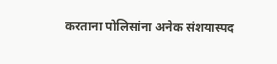करताना पोलिसांना अनेक संशयास्पद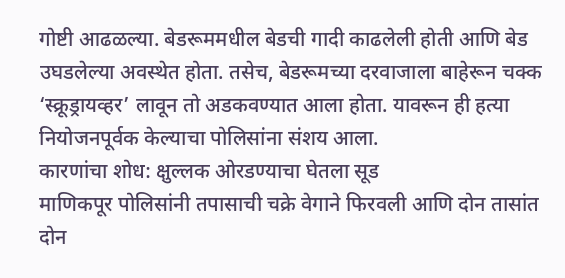गोष्टी आढळल्या. बेडरूममधील बेडची गादी काढलेली होती आणि बेड उघडलेल्या अवस्थेत होता. तसेच, बेडरूमच्या दरवाजाला बाहेरून चक्क ‘स्क्रूड्रायव्हर’ लावून तो अडकवण्यात आला होता. यावरून ही हत्या नियोजनपूर्वक केल्याचा पोलिसांना संशय आला.
कारणांचा शोध: क्षुल्लक ओरडण्याचा घेतला सूड
माणिकपूर पोलिसांनी तपासाची चक्रे वेगाने फिरवली आणि दोन तासांत दोन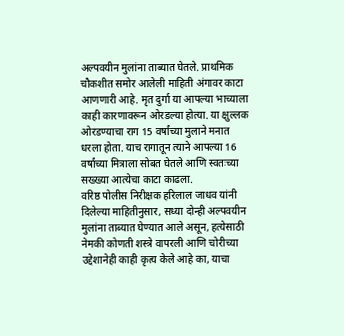अल्पवयीन मुलांना ताब्यात घेतले. प्राथमिक चौकशीत समोर आलेली माहिती अंगावर काटा आणणारी आहे. मृत दुर्गा या आपल्या भाच्याला काही कारणावरून ओरडल्या होत्या. या क्षुल्लक ओरडण्याचा राग 15 वर्षांच्या मुलाने मनात धरला होता. याच रागातून त्याने आपल्या 16 वर्षांच्या मित्राला सोबत घेतले आणि स्वतःच्या सख्ख्या आत्येचा काटा काढला.
वरिष्ठ पोलीस निरीक्षक हरिलाल जाधव यांनी दिलेल्या माहितीनुसार, सध्या दोन्ही अल्पवयीन मुलांना ताब्यात घेण्यात आले असून, हत्येसाठी नेमकी कोणती शस्त्रे वापरली आणि चोरीच्या उद्देशानेही काही कृत्य केले आहे का, याचा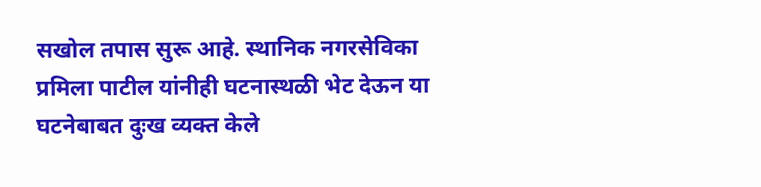सखोल तपास सुरू आहे. स्थानिक नगरसेविका प्रमिला पाटील यांनीही घटनास्थळी भेट देऊन या घटनेबाबत दुःख व्यक्त केले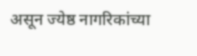असून ज्येष्ठ नागरिकांच्या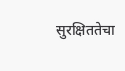सुरक्षिततेचा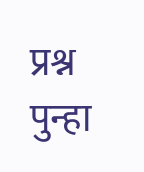प्रश्न पुन्हा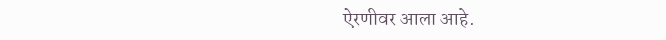ऐरणीवर आला आहे.